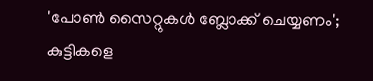'പോൺ സൈറ്റുകൾ ബ്ലോക്ക് ചെയ്യണം'; കുട്ടികളെ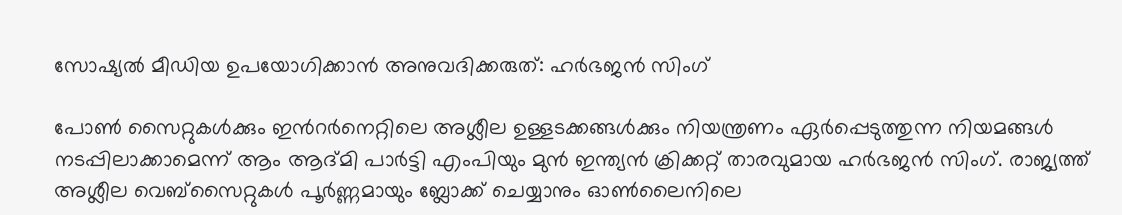സോഷ്യൽ മീഡിയ ഉപയോഗിക്കാൻ അനുവദിക്കരുത്: ഹർഭജൻ സിംഗ്

പോൺ സൈറ്റുകൾക്കും ഇൻറർനെറ്റിലെ അശ്ലീല ഉള്ളടക്കങ്ങൾക്കും നിയന്ത്രണം ഏർപ്പെടുത്തുന്ന നിയമങ്ങൾ നടപ്പിലാക്കാമെന്ന് ആം ആദ്മി പാർട്ടി എംപിയും മുൻ ഇന്ത്യൻ ക്രിക്കറ്റ് താരവുമായ ഹർഭജൻ സിംഗ്. രാജ്യത്ത് അശ്ലീല വെബ്സൈറ്റുകൾ പൂർണ്ണമായും ബ്ലോക്ക് ചെയ്യാനും ഓൺലൈനിലെ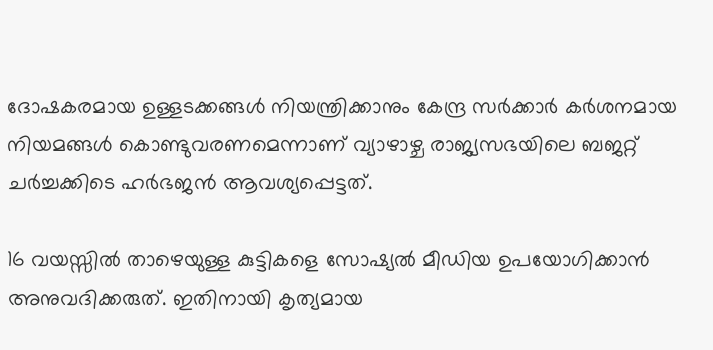ദോഷകരമായ ഉള്ളടക്കങ്ങൾ നിയന്ത്രിക്കാനും കേന്ദ്ര സർക്കാർ കർശനമായ നിയമങ്ങൾ കൊണ്ടുവരണമെന്നാണ് വ്യാഴാഴ്ച രാജ്യസഭയിലെ ബജറ്റ് ചർച്ചക്കിടെ ഹർഭജൻ ആവശ്യപ്പെട്ടത്.

16 വയസ്സിൽ താഴെയുള്ള കുട്ടികളെ സോഷ്യൽ മീഡിയ ഉപയോഗിക്കാൻ അനുവദിക്കരുത്. ഇതിനായി കൃത്യമായ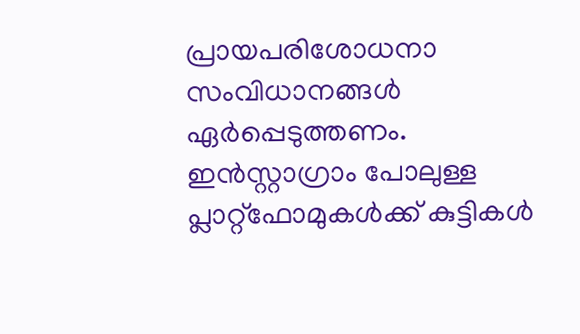പ്രായപരിശോധനാ സംവിധാനങ്ങൾ ഏർപ്പെടുത്തണം. ഇൻസ്റ്റാഗ്രാം പോലുള്ള പ്ലാറ്റ്‌ഫോമുകൾക്ക് കുട്ടികൾ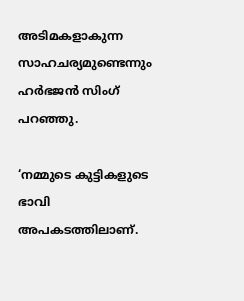അടിമകളാകുന്ന സാഹചര്യമുണ്ടെന്നും ഹർഭജൻ സിംഗ് പറഞ്ഞു.

‘നമ്മുടെ കുട്ടികളുടെ ഭാവി അപകടത്തിലാണ്.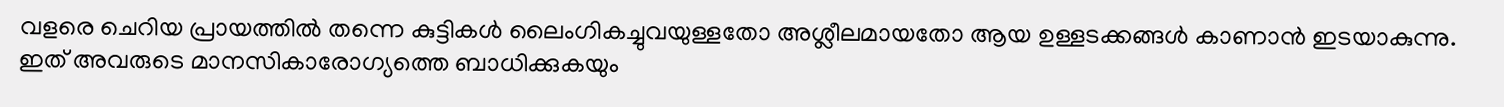വളരെ ചെറിയ പ്രായത്തിൽ തന്നെ കുട്ടികൾ ലൈംഗികച്ചുവയുള്ളതോ അശ്ലീലമായതോ ആയ ഉള്ളടക്കങ്ങൾ കാണാൻ ഇടയാകുന്നു. ഇത് അവരുടെ മാനസികാരോഗ്യത്തെ ബാധിക്കുകയും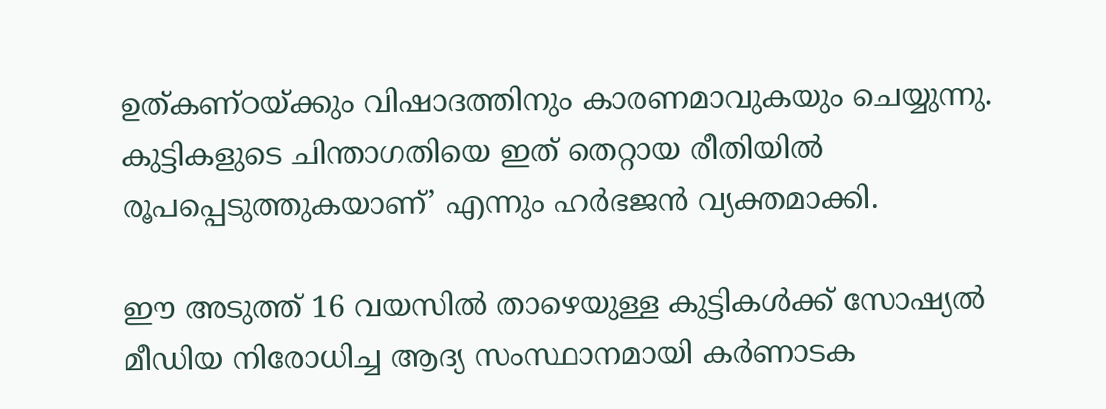ഉത്കണ്ഠയ്ക്കും വിഷാദത്തിനും കാരണമാവുകയും ചെയ്യുന്നു. കുട്ടികളുടെ ചിന്താഗതിയെ ഇത് തെറ്റായ രീതിയിൽ രൂപപ്പെടുത്തുകയാണ്’ എന്നും ഹർഭജൻ വ്യക്തമാക്കി.

ഈ അടുത്ത് 16 വയസിൽ താഴെയുള്ള കുട്ടികൾക്ക് സോഷ്യൽ മീഡിയ നിരോധിച്ച ആദ്യ സംസ്ഥാനമായി കർണാടക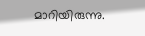മാറിയിരുന്നു.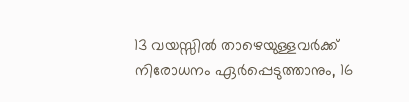13 വയസ്സിൽ താഴെയുള്ളവർക്ക് നിരോധനം ഏർപ്പെടുത്താനും, 16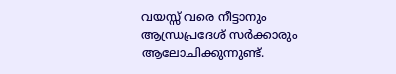വയസ്സ് വരെ നീട്ടാനും ആന്ധ്രപ്രദേശ് സർക്കാരും ആലോചിക്കുന്നുണ്ട്.